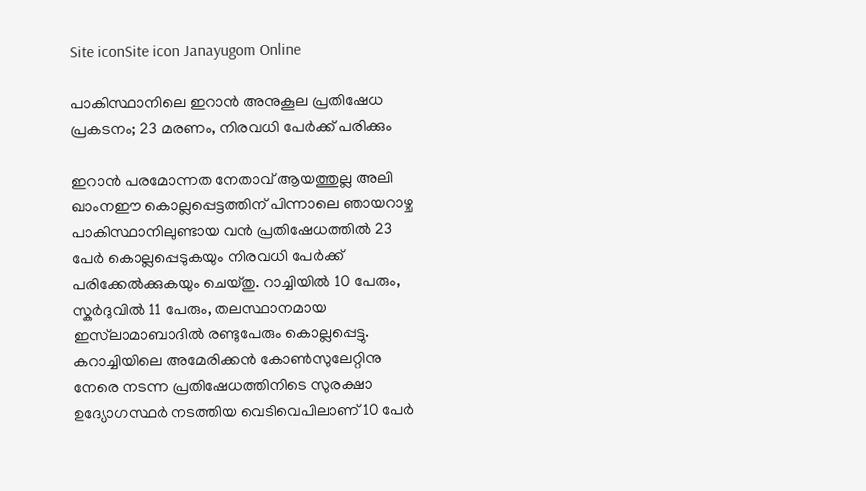Site iconSite icon Janayugom Online

പാകിസ്ഥാനിലെ ഇറാൻ അനുകൂല പ്രതിഷേധ പ്രകടനം; 23 മരണം, നിരവധി പേർ‌ക്ക് പരിക്കും

ഇറാൻ പരമോന്നത നേതാവ് ആയത്തുല്ല അലി ഖാംനഈ കൊല്ലപ്പെട്ടത്തിന് പിന്നാലെ ഞായറാഴ്ച പാകിസ്ഥാനിലുണ്ടായ വൻ പ്രതിഷേധത്തിൽ 23 പേർ കൊല്ലപ്പെടുകയും നിരവധി പേർ‌ക്ക് പരിക്കേൽക്കുകയും ചെയ്തു. റാച്ചിയിൽ 10 പേരും, സ്കർദുവിൽ 11 പേരും, തലസ്ഥാനമായ ഇസ്‌ലാമാബാദിൽ രണ്ടുപേരും കൊല്ലപ്പെട്ടു. കറാച്ചിയിലെ അമേരിക്കൻ കോൺസുലേറ്റിനു നേരെ നടന്ന പ്രതിഷേധത്തിനിടെ സുരക്ഷാ ഉദ്യോഗസ്ഥർ നടത്തിയ വെടിവെപിലാണ് 10 പേർ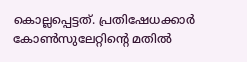കൊല്ലപ്പെട്ടത്. പ്രതിഷേധക്കാർ കോൺസുലേറ്റിന്റെ മതിൽ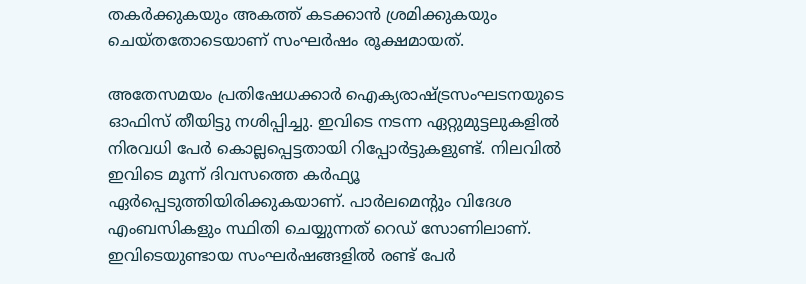തകർക്കുകയും അകത്ത് കടക്കാൻ ശ്രമിക്കുകയും ചെയ്തതോടെയാണ് സംഘർഷം രൂക്ഷമായത്.

അതേസമയം പ്രതിഷേധക്കാർ ഐക്യരാഷ്ട്രസംഘടനയുടെ ഓഫിസ് തീയിട്ടു നശിപ്പിച്ചു. ഇവിടെ നടന്ന ഏറ്റുമുട്ടലുകളിൽ നിരവധി പേർ കൊല്ലപ്പെട്ടതായി റിപ്പോർട്ടുകളുണ്ട്. നിലവിൽ ഇവിടെ മൂന്ന് ദിവസത്തെ കർഫ്യൂ ഏർപ്പെടുത്തിയിരിക്കുകയാണ്. പാർലമെന്റും വിദേശ എംബസികളും സ്ഥിതി ചെയ്യുന്നത് റെഡ് സോണിലാണ്. ഇവിടെയുണ്ടായ സംഘർഷങ്ങളിൽ രണ്ട് പേർ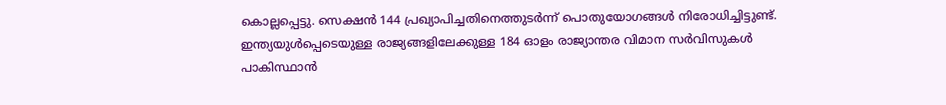കൊല്ലപ്പെട്ടു. സെക്ഷൻ 144 പ്രഖ്യാപിച്ചതിനെത്തുടർന്ന് പൊതുയോഗങ്ങൾ നിരോധിച്ചിട്ടുണ്ട്. ഇന്ത്യയുൾപ്പെടെയുള്ള രാജ്യങ്ങളിലേക്കുള്ള 184 ഓളം രാജ്യാന്തര വിമാന സർവിസുകൾ പാകിസ്ഥാന്‍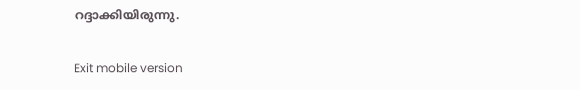റദ്ദാക്കിയിരുന്നു.

Exit mobile version